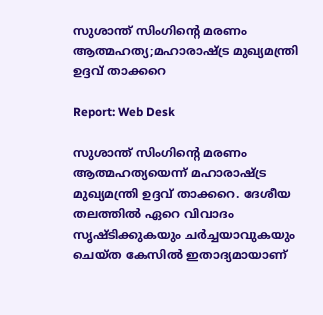സുശാന്ത് സിംഗിൻ്റെ മരണം ആത്മഹത്യ;മഹാരാഷ്ട്ര മുഖ്യമന്ത്രി ഉദ്ദവ് താക്കറെ

Report: Web Desk

സുശാന്ത് സിംഗിൻ്റെ മരണം ആത്മഹത്യയെന്ന് മഹാരാഷ്ട്ര മുഖ്യമന്ത്രി ഉദ്ദവ് താക്കറെ. ദേശീയ തലത്തിൽ ഏറെ വിവാദം സൃഷ്ടിക്കുകയും ചർച്ചയാവുകയും ചെയ്ത കേസിൽ ഇതാദ്യമായാണ്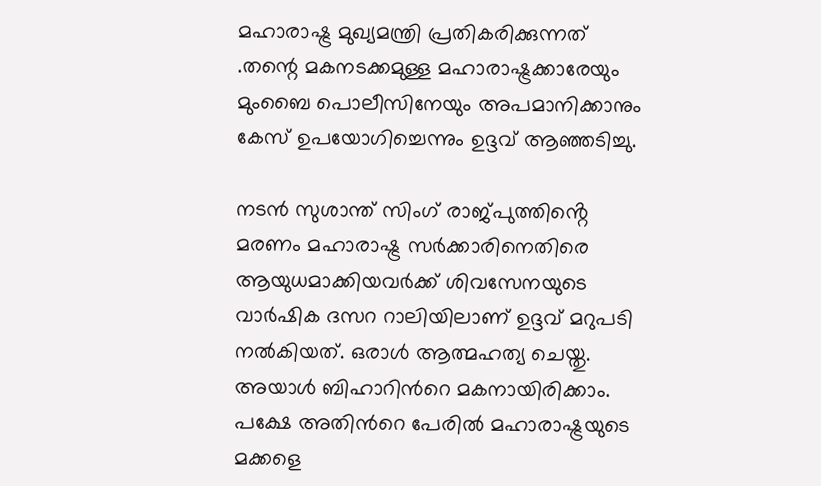മഹാരാഷ്ട്ര മുഖ്യമന്ത്രി പ്രതികരിക്കുന്നത് .തന്റെ മകനടക്കമുള്ള മഹാരാഷ്ട്രക്കാരേയും മുംബൈ പൊലീസിനേയും അപമാനിക്കാനും കേസ് ഉപയോഗിച്ചെന്നും ഉദ്ദവ് ആഞ്ഞടിച്ചു.

നടൻ സുശാന്ത് സിംഗ് രാജ്പുത്തിൻ്റെ മരണം മഹാരാഷ്ട്ര സർക്കാരിനെതിരെ ആയുധമാക്കിയവർക്ക് ശിവസേനയുടെ വാർഷിക ദസറ റാലിയിലാണ് ഉദ്ദവ് മറുപടി നൽകിയത്. ഒരാൾ ആത്മഹത്യ ചെയ്തു. അയാൾ ബിഹാറിന്‍റെ മകനായിരിക്കാം. പക്ഷേ അതിന്‍റെ പേരിൽ മഹാരാഷ്ട്രയുടെ മക്കളെ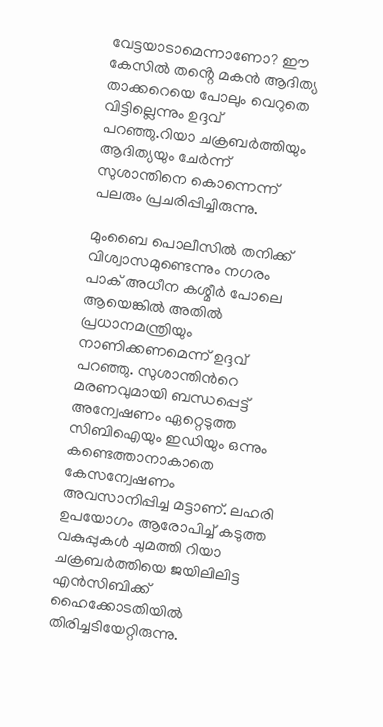വേട്ടയാടാമെന്നാണോ? ഈ കേസിൽ തൻ്റെ മകൻ ആദിത്യ താക്കറെയെ പോലും വെറുതെ വിട്ടില്ലെന്നും ഉദ്ദവ് പറഞ്ഞു.റിയാ ചക്രബർത്തിയും ആദിത്യയും ചേർന്ന് സുശാന്തിനെ കൊന്നെന്ന് പലരും പ്രചരിപ്പിച്ചിരുന്നു.

മുംബൈ പൊലീസിൽ തനിക്ക് വിശ്വാസമുണ്ടെന്നും നഗരം പാക് അധീന കശ്മീർ പോലെ ആയെങ്കിൽ അതിൽ പ്രധാനമന്ത്രിയും നാണിക്കണമെന്ന് ഉദ്ദവ് പറഞ്ഞു. സുശാന്തിന്‍റെ മരണവുമായി ബന്ധപ്പെട്ട് അന്വേഷണം ഏറ്റെടുത്ത സിബിഐയും ഇഡിയും ഒന്നും കണ്ടെത്താനാകാതെ കേസന്വേഷണം അവസാനിപ്പിച്ച മട്ടാണ്. ലഹരി ഉപയോഗം ആരോപിച്ച് കടുത്ത വകുപ്പുകൾ ചുമത്തി റിയാ ചക്രബർത്തിയെ ജയിലിലിട്ട എൻസിബിക്ക് ഹൈക്കോടതിയിൽ തിരിച്ചടിയേറ്റിരുന്നു.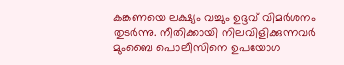കങ്കണയെ ലക്ഷ്യം വച്ചും ഉദ്ദവ് വിമർശനം തുടർന്നു. നീതിക്കായി നിലവിളിക്കുന്നവർ മുംബൈ പൊലീസിനെ ഉപയോഗ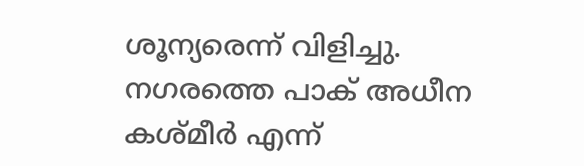ശൂന്യരെന്ന് വിളിച്ചു. നഗരത്തെ പാക് അധീന കശ്മീർ എന്ന്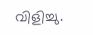വിളിച്ചു.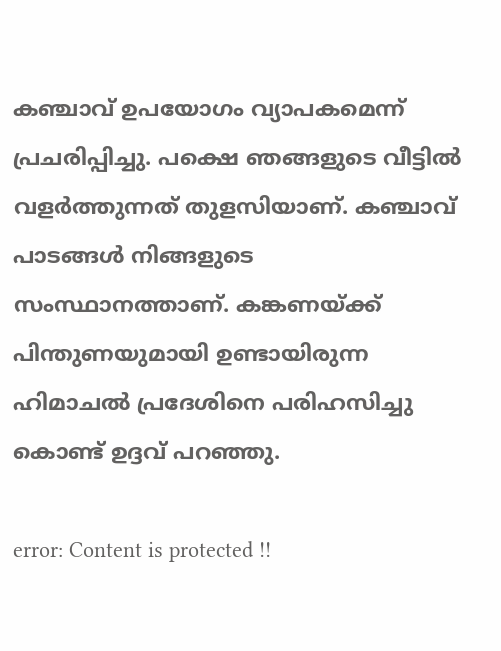കഞ്ചാവ് ഉപയോഗം വ്യാപകമെന്ന് പ്രചരിപ്പിച്ചു. പക്ഷെ ഞങ്ങളുടെ വീട്ടിൽ വളർത്തുന്നത് തുളസിയാണ്. കഞ്ചാവ് പാടങ്ങൾ നിങ്ങളുടെ സംസ്ഥാനത്താണ്. കങ്കണയ്ക്ക് പിന്തുണയുമായി ഉണ്ടായിരുന്ന ഹിമാചൽ പ്രദേശിനെ പരിഹസിച്ചു കൊണ്ട് ഉദ്ദവ് പറഞ്ഞു.

error: Content is protected !!